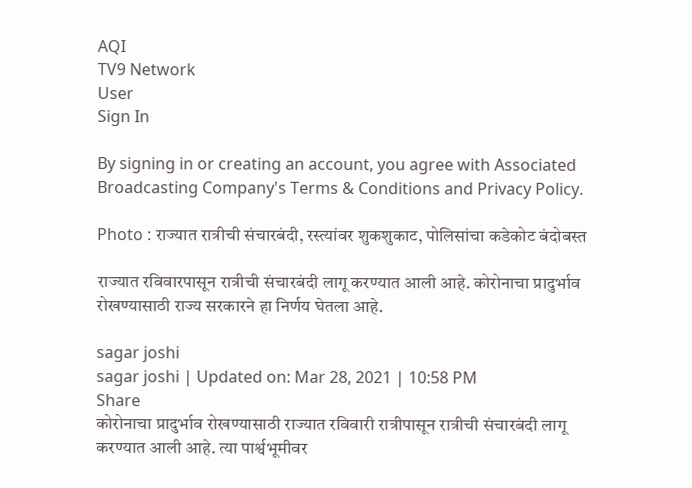AQI
TV9 Network
User
Sign In

By signing in or creating an account, you agree with Associated Broadcasting Company's Terms & Conditions and Privacy Policy.

Photo : राज्यात रात्रीची संचारबंदी, रस्त्यांवर शुकशुकाट, पोलिसांचा कडेकोट बंदोबस्त

राज्यात रविवारपासून रात्रीची संचारबंदी लागू करण्यात आली आहे. कोरोनाचा प्रादुर्भाव रोखण्यासाठी राज्य सरकारने हा निर्णय घेतला आहे.

sagar joshi
sagar joshi | Updated on: Mar 28, 2021 | 10:58 PM
Share
कोरोनाचा प्रादुर्भाव रोखण्यासाठी राज्यात रविवारी रात्रीपासून रात्रीची संचारबंदी लागू करण्यात आली आहे. त्या पार्श्वभूमीवर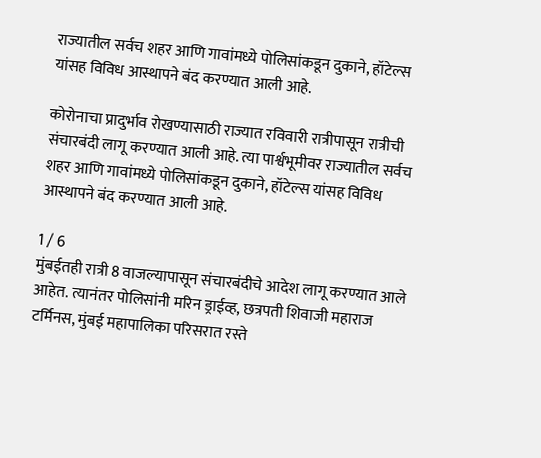राज्यातील सर्वच शहर आणि गावांमध्ये पोलिसांकडून दुकाने, हॉटेल्स यांसह विविध आस्थापने बंद करण्यात आली आहे.

कोरोनाचा प्रादुर्भाव रोखण्यासाठी राज्यात रविवारी रात्रीपासून रात्रीची संचारबंदी लागू करण्यात आली आहे. त्या पार्श्वभूमीवर राज्यातील सर्वच शहर आणि गावांमध्ये पोलिसांकडून दुकाने, हॉटेल्स यांसह विविध आस्थापने बंद करण्यात आली आहे.

1 / 6
मुंबईतही रात्री 8 वाजल्यापासून संचारबंदीचे आदेश लागू करण्यात आले आहेत. त्यानंतर पोलिसांनी मरिन ड्राईव्ह, छत्रपती शिवाजी महाराज टर्मिनस, मुंबई महापालिका परिसरात रस्ते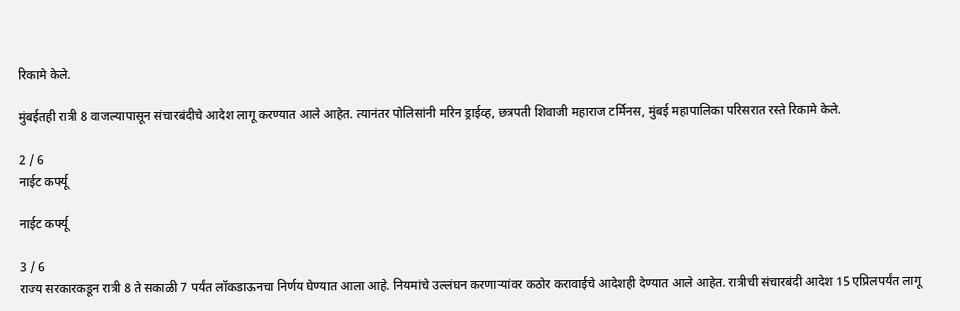रिकामे केले.

मुंबईतही रात्री 8 वाजल्यापासून संचारबंदीचे आदेश लागू करण्यात आले आहेत. त्यानंतर पोलिसांनी मरिन ड्राईव्ह, छत्रपती शिवाजी महाराज टर्मिनस, मुंबई महापालिका परिसरात रस्ते रिकामे केले.

2 / 6
नाईट कर्फ्यू

नाईट कर्फ्यू

3 / 6
राज्य सरकारकडून रात्री 8 ते सकाळी 7 पर्यंत लॉकडाऊनचा निर्णय घेण्यात आला आहे. नियमांचे उल्लंघन करणाऱ्यांवर कठोर करावाईचे आदेशही देण्यात आले आहेत. रात्रीची संचारबंदी आदेश 15 एप्रिलपर्यंत लागू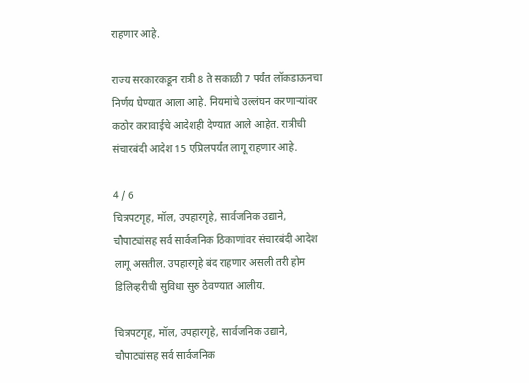राहणार आहे.

राज्य सरकारकडून रात्री 8 ते सकाळी 7 पर्यंत लॉकडाऊनचा निर्णय घेण्यात आला आहे. नियमांचे उल्लंघन करणाऱ्यांवर कठोर करावाईचे आदेशही देण्यात आले आहेत. रात्रीची संचारबंदी आदेश 15 एप्रिलपर्यंत लागू राहणार आहे.

4 / 6
चित्रपटगृह, मॉल, उपहारगृहे, सार्वजनिक उद्याने, चौपाट्यांसह सर्व सार्वजनिक ठिकाणांवर संचारबंदी आदेश लागू असतील. उपहारगृहे बंद राहणार असली तरी होम डिलिव्हरीची सुविधा सुरु ठेवण्यात आलीय.

चित्रपटगृह, मॉल, उपहारगृहे, सार्वजनिक उद्याने, चौपाट्यांसह सर्व सार्वजनिक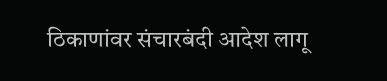ठिकाणांवर संचारबंदी आदेश लागू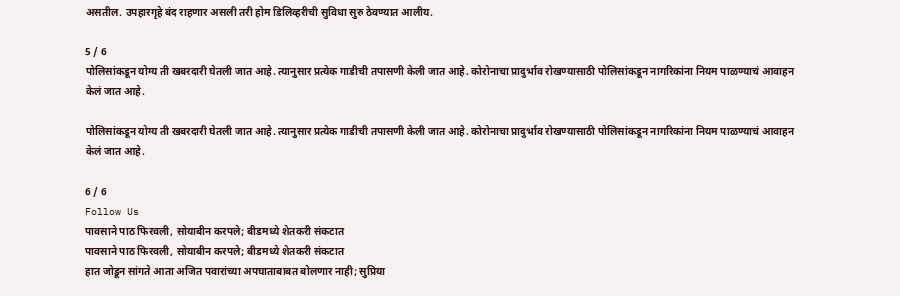असतील. उपहारगृहे बंद राहणार असली तरी होम डिलिव्हरीची सुविधा सुरु ठेवण्यात आलीय.

5 / 6
पोलिसांकडून योग्य ती खबरदारी घेतली जात आहे. त्यानुसार प्रत्येक गाडीची तपासणी केली जात आहे. कोरोनाचा प्रादुर्भाव रोखण्यासाठी पोलिसांकडून नागरिकांना नियम पाळण्याचं आवाहन केलं जात आहे.

पोलिसांकडून योग्य ती खबरदारी घेतली जात आहे. त्यानुसार प्रत्येक गाडीची तपासणी केली जात आहे. कोरोनाचा प्रादुर्भाव रोखण्यासाठी पोलिसांकडून नागरिकांना नियम पाळण्याचं आवाहन केलं जात आहे.

6 / 6
Follow Us
पावसाने पाठ फिरवली, सोयाबीन करपले; बीडमध्ये शेतकरी संकटात
पावसाने पाठ फिरवली, सोयाबीन करपले; बीडमध्ये शेतकरी संकटात
हात जोडून सांगते आता अजित पवारांच्या अपघाताबाबत बोलणार नाही; सुप्रिया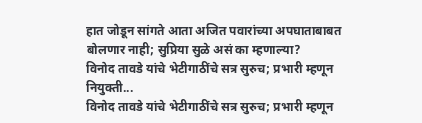हात जोडून सांगते आता अजित पवारांच्या अपघाताबाबत बोलणार नाही; सुप्रिया सुळे असं का म्हणाल्या?
विनोद तावडे यांचे भेटीगाठींचे सत्र सुरुच; प्रभारी म्हणून नियुक्ती...
विनोद तावडे यांचे भेटीगाठींचे सत्र सुरुच; प्रभारी म्हणून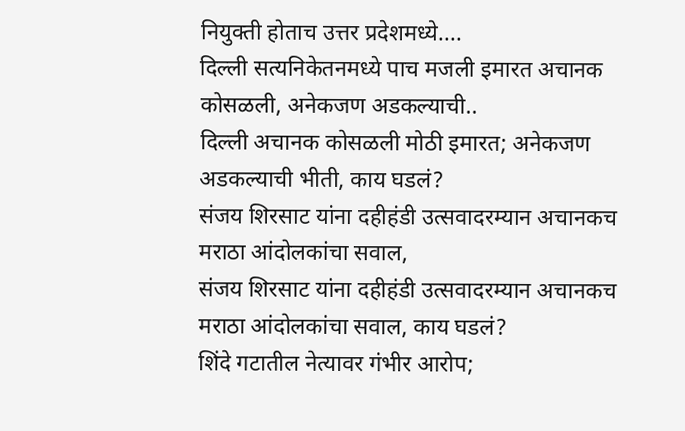नियुक्ती होताच उत्तर प्रदेशमध्ये....
दिल्ली सत्यनिकेतनमध्ये पाच मजली इमारत अचानक कोसळली, अनेकजण अडकल्याची..
दिल्ली अचानक कोसळली मोठी इमारत; अनेकजण अडकल्याची भीती, काय घडलं?
संजय शिरसाट यांना दहीहंडी उत्सवादरम्यान अचानकच मराठा आंदोलकांचा सवाल,
संजय शिरसाट यांना दहीहंडी उत्सवादरम्यान अचानकच मराठा आंदोलकांचा सवाल, काय घडलं?
शिंदे गटातील नेत्यावर गंभीर आरोप;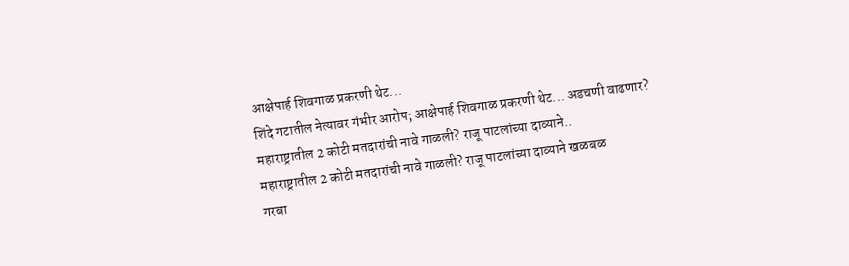आक्षेपार्ह शिवगाळ प्रकरणी थेट...
शिंदे गटातील नेत्यावर गंभीर आरोप; आक्षेपार्ह शिवगाळ प्रकरणी थेट... अडचणी वाढणार?
महाराष्ट्रातील 2 कोटी मतदारांची नावे गाळली? राजू पाटलांच्या दाव्याने..
महाराष्ट्रातील 2 कोटी मतदारांची नावे गाळली? राजू पाटलांच्या दाव्याने खळबळ
गरबा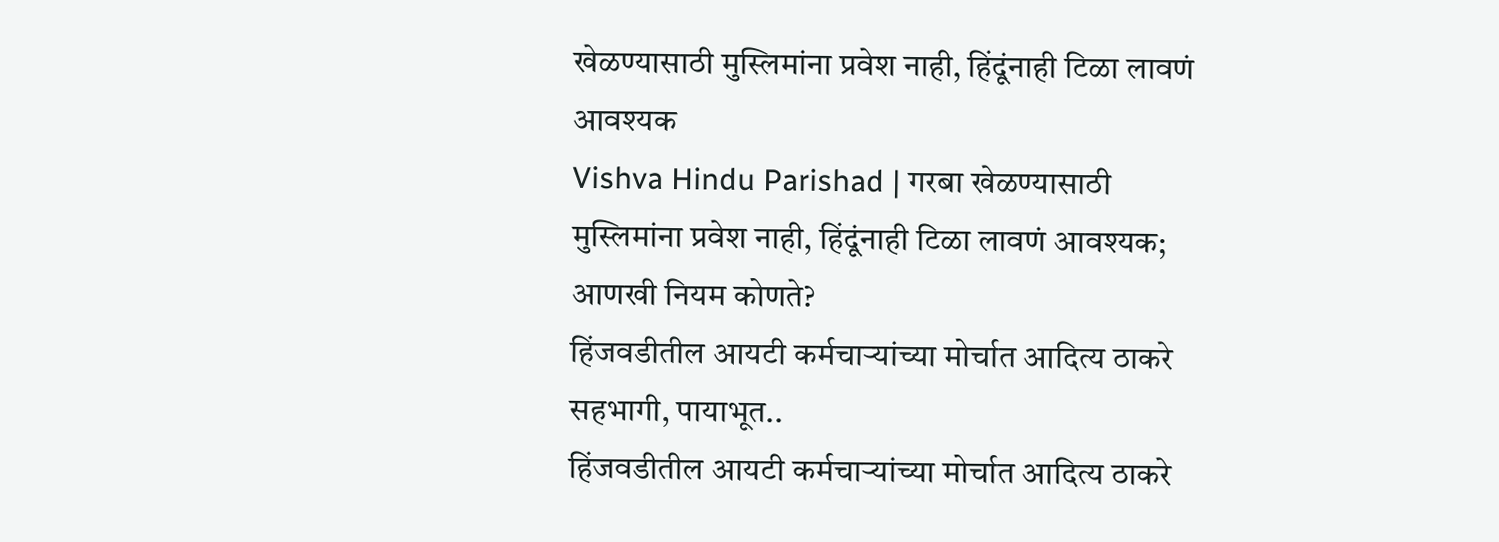खेळण्यासाठी मुस्लिमांना प्रवेश नाही, हिंदूंनाही टिळा लावणं आवश्यक
Vishva Hindu Parishad | गरबा खेळण्यासाठी मुस्लिमांना प्रवेश नाही, हिंदूंनाही टिळा लावणं आवश्यक; आणखी नियम कोणते?
हिंजवडीतील आयटी कर्मचाऱ्यांच्या मोर्चात आदित्य ठाकरे सहभागी, पायाभूत..
हिंजवडीतील आयटी कर्मचाऱ्यांच्या मोर्चात आदित्य ठाकरे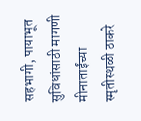सहभागी, पायाभूत सुविधांसाठी मागणी
मीनाताईंच्या स्मृतीस्थळी ठाकरे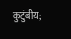कुटुंबीय;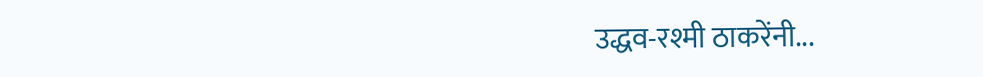उद्धव-रश्मी ठाकरेंनी...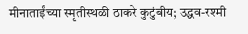मीनाताईंच्या स्मृतीस्थळी ठाकरे कुटुंबीय; उद्धव-रश्मी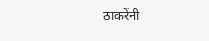ठाकरेंनी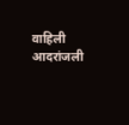वाहिली आदरांजली